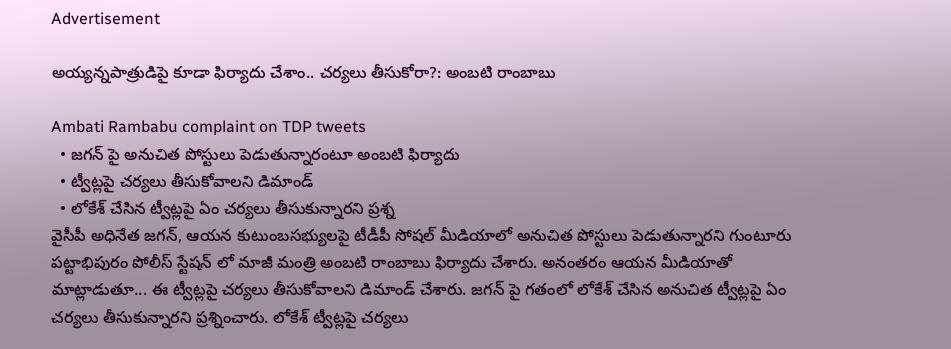Advertisement

అయ్యన్నపాత్రుడిపై కూడా ఫిర్యాదు చేశాం.. చర్యలు తీసుకోరా?: అంబటి రాంబాబు

Ambati Rambabu complaint on TDP tweets
  • జగన్ పై అనుచిత పోస్టులు పెడుతున్నారంటూ అంబటి ఫిర్యాదు
  • ట్వీట్లపై చర్యలు తీసుకోవాలని డిమాండ్
  • లోకేశ్ చేసిన ట్వీట్లపై ఏం చర్యలు తీసుకున్నారని ప్రశ్న
వైసీపీ అధినేత జగన్, ఆయన కుటుంబసభ్యులపై టీడీపీ సోషల్ మీడియాలో అనుచిత పోస్టులు పెడుతున్నారని గుంటూరు పట్టాభిపురం పోలీస్ స్టేషన్ లో మాజీ మంత్రి అంబటి రాంబాబు ఫిర్యాదు చేశారు. అనంతరం ఆయన మీడియాతో మాట్లాడుతూ... ఈ ట్వీట్లపై చర్యలు తీసుకోవాలని డిమాండ్ చేశారు. జగన్ పై గతంలో లోకేశ్ చేసిన అనుచిత ట్వీట్లపై ఏం చర్యలు తీసుకున్నారని ప్రశ్నించారు. లోకేశ్ ట్వీట్లపై చర్యలు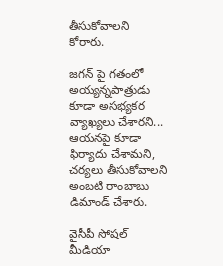తీసుకోవాలని కోరారు.

జగన్ పై గతంలో అయ్యన్నపాత్రుడు కూడా అసభ్యకర వ్యాఖ్యలు చేశారని... ఆయనపై కూడా ఫిర్యాదు చేశామని, చర్యలు తీసుకోవాలని అంబటి రాంబాబు డిమాండ్ చేశారు.

వైసీపీ సోషల్ మీడియా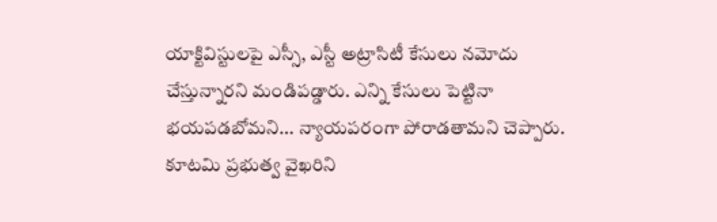యాక్టివిస్టులపై ఎస్సీ, ఎస్టీ అట్రాసిటీ కేసులు నమోదు చేస్తున్నారని మండిపడ్డారు. ఎన్ని కేసులు పెట్టినా భయపడబోమని... న్యాయపరంగా పోరాడతామని చెప్పారు. కూటమి ప్రభుత్వ వైఖరిని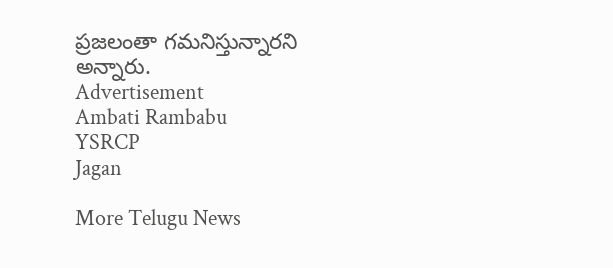ప్రజలంతా గమనిస్తున్నారని అన్నారు.
Advertisement
Ambati Rambabu
YSRCP
Jagan

More Telugu News